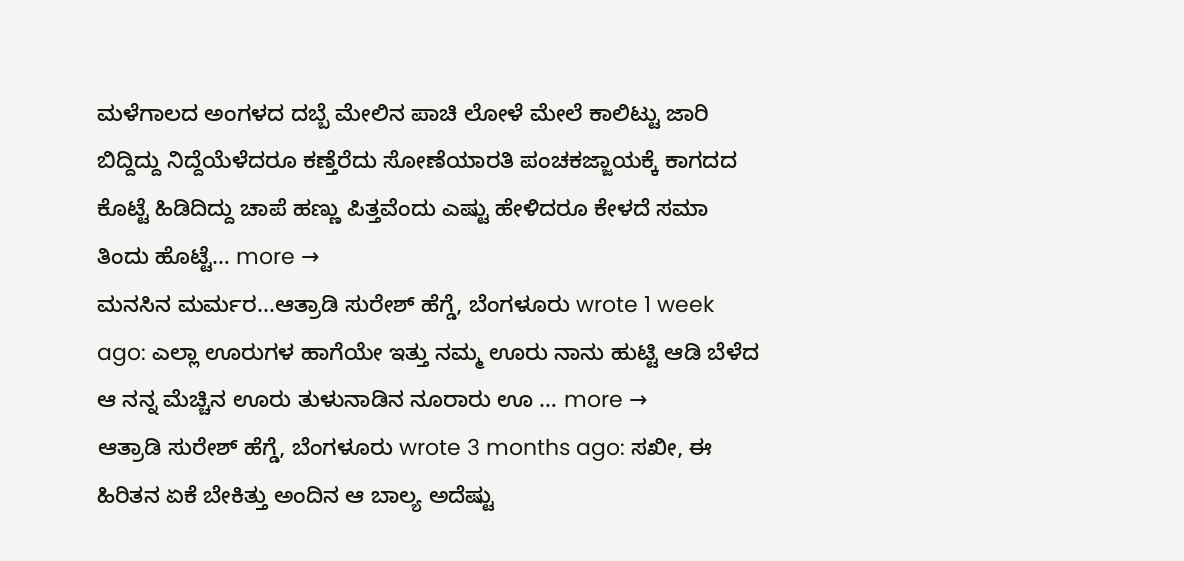ಮಳೆಗಾಲದ ಅಂಗಳದ ದಬ್ಬೆ ಮೇಲಿನ ಪಾಚಿ ಲೋಳೆ ಮೇಲೆ ಕಾಲಿಟ್ಟು ಜಾರಿ ಬಿದ್ದಿದ್ದು ನಿದ್ದೆಯೆಳೆದರೂ ಕಣ್ತೆರೆದು ಸೋಣೆಯಾರತಿ ಪಂಚಕಜ್ಜಾಯಕ್ಕೆ ಕಾಗದದ ಕೊಟ್ಟೆ ಹಿಡಿದಿದ್ದು ಚಾಪೆ ಹಣ್ಣು ಪಿತ್ತವೆಂದು ಎಷ್ಟು ಹೇಳಿದರೂ ಕೇಳದೆ ಸಮಾ ತಿಂದು ಹೊಟ್ಟೆ… more →
ಮನಸಿನ ಮರ್ಮರ...ಆತ್ರಾಡಿ ಸುರೇಶ್ ಹೆಗ್ಡೆ, ಬೆಂಗಳೂರು wrote 1 week ago: ಎಲ್ಲಾ ಊರುಗಳ ಹಾಗೆಯೇ ಇತ್ತು ನಮ್ಮ ಊರು ನಾನು ಹುಟ್ಟಿ ಆಡಿ ಬೆಳೆದ ಆ ನನ್ನ ಮೆಚ್ಚಿನ ಊರು ತುಳುನಾಡಿನ ನೂರಾರು ಊ … more →
ಆತ್ರಾಡಿ ಸುರೇಶ್ ಹೆಗ್ಡೆ, ಬೆಂಗಳೂರು wrote 3 months ago: ಸಖೀ, ಈ ಹಿರಿತನ ಏಕೆ ಬೇಕಿತ್ತು ಅಂದಿನ ಆ ಬಾಲ್ಯ ಅದೆಷ್ಟು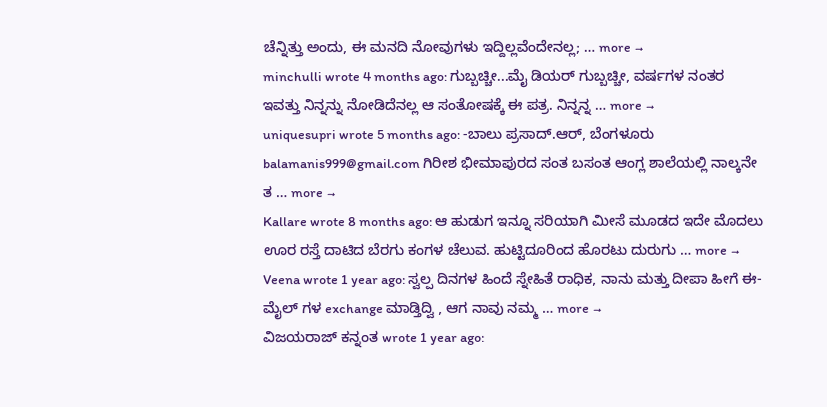ಚೆನ್ನಿತ್ತು ಅಂದು, ಈ ಮನದಿ ನೋವುಗಳು ಇದ್ದಿಲ್ಲವೆಂದೇನಲ್ಲ; … more →
minchulli wrote 4 months ago: ಗುಬ್ಬಚ್ಚೀ...ಮೈ ಡಿಯರ್ ಗುಬ್ಬಚ್ಚೀ, ವರ್ಷಗಳ ನಂತರ ಇವತ್ತು ನಿನ್ನನ್ನು ನೋಡಿದೆನಲ್ಲ ಆ ಸಂತೋಷಕ್ಕೆ ಈ ಪತ್ರ. ನಿನ್ನನ್ನ … more →
uniquesupri wrote 5 months ago: -ಬಾಲು ಪ್ರಸಾದ್.ಆರ್, ಬೆಂಗಳೂರು balamanis999@gmail.com ಗಿರೀಶ ಭೀಮಾಪುರದ ಸಂತ ಬಸಂತ ಆಂಗ್ಲ ಶಾಲೆಯಲ್ಲಿ ನಾಲ್ಕನೇ ತ … more →
Kallare wrote 8 months ago: ಆ ಹುಡುಗ ಇನ್ನೂ ಸರಿಯಾಗಿ ಮೀಸೆ ಮೂಡದ ಇದೇ ಮೊದಲು ಊರ ರಸ್ತೆ ದಾಟಿದ ಬೆರಗು ಕಂಗಳ ಚೆಲುವ. ಹುಟ್ಟಿದೂರಿಂದ ಹೊರಟು ದುರುಗು … more →
Veena wrote 1 year ago: ಸ್ವಲ್ಪ ದಿನಗಳ ಹಿಂದೆ ಸ್ನೇಹಿತೆ ರಾಧಿಕ, ನಾನು ಮತ್ತು ದೀಪಾ ಹೀಗೆ ಈ-ಮೈಲ್ ಗಳ exchange ಮಾಡ್ತಿದ್ವಿ , ಆಗ ನಾವು ನಮ್ಮ … more →
ವಿಜಯರಾಜ್ ಕನ್ನಂತ wrote 1 year ago: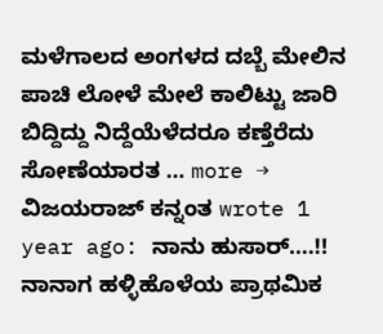ಮಳೆಗಾಲದ ಅಂಗಳದ ದಬ್ಬೆ ಮೇಲಿನ ಪಾಚಿ ಲೋಳೆ ಮೇಲೆ ಕಾಲಿಟ್ಟು ಜಾರಿ ಬಿದ್ದಿದ್ದು ನಿದ್ದೆಯೆಳೆದರೂ ಕಣ್ತೆರೆದು ಸೋಣೆಯಾರತ … more →
ವಿಜಯರಾಜ್ ಕನ್ನಂತ wrote 1 year ago: ನಾನು ಹುಸಾರ್….!! ನಾನಾಗ ಹಳ್ಳಿಹೊಳೆಯ ಪ್ರಾಥಮಿಕ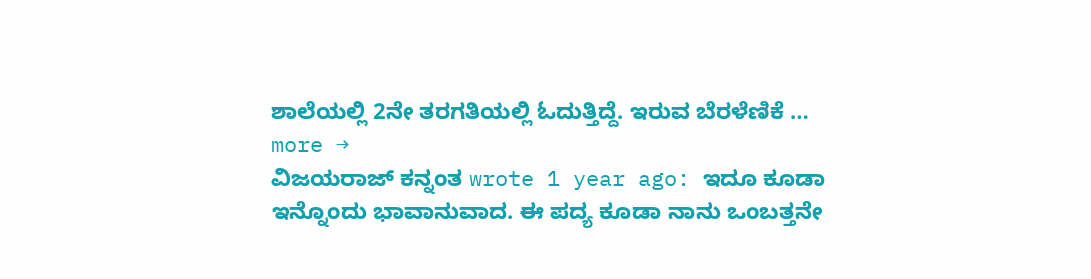ಶಾಲೆಯಲ್ಲಿ 2ನೇ ತರಗತಿಯಲ್ಲಿ ಓದುತ್ತಿದ್ದೆ. ಇರುವ ಬೆರಳೆಣಿಕೆ … more →
ವಿಜಯರಾಜ್ ಕನ್ನಂತ wrote 1 year ago: ಇದೂ ಕೂಡಾ ಇನ್ನೊಂದು ಭಾವಾನುವಾದ. ಈ ಪದ್ಯ ಕೂಡಾ ನಾನು ಒಂಬತ್ತನೇ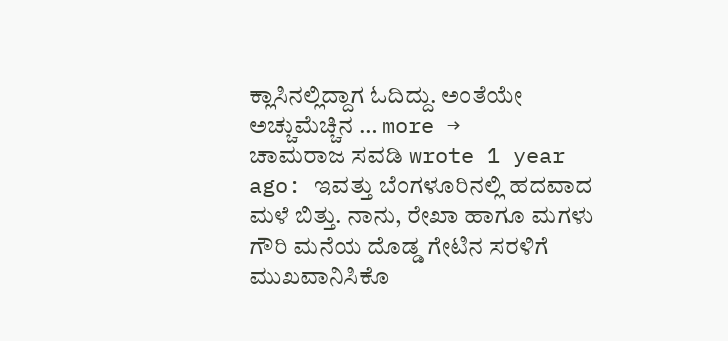ಕ್ಲಾಸಿನಲ್ಲಿದ್ದಾಗ ಓದಿದ್ದು. ಅಂತೆಯೇ ಅಚ್ಚುಮೆಚ್ಚಿನ … more →
ಚಾಮರಾಜ ಸವಡಿ wrote 1 year ago: ಇವತ್ತು ಬೆಂಗಳೂರಿನಲ್ಲಿ ಹದವಾದ ಮಳೆ ಬಿತ್ತು. ನಾನು, ರೇಖಾ ಹಾಗೂ ಮಗಳು ಗೌರಿ ಮನೆಯ ದೊಡ್ಡ ಗೇಟಿನ ಸರಳಿಗೆ ಮುಖವಾನಿಸಿಕೊ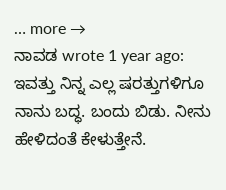… more →
ನಾವಡ wrote 1 year ago: ಇವತ್ತು ನಿನ್ನ ಎಲ್ಲ ಷರತ್ತುಗಳಿಗೂ ನಾನು ಬದ್ಧ. ಬಂದು ಬಿಡು. ನೀನು ಹೇಳಿದಂತೆ ಕೇಳುತ್ತೇನೆ.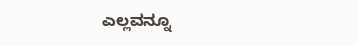ಎಲ್ಲವನ್ನೂ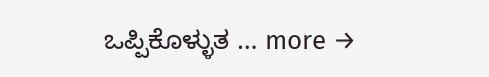ಒಪ್ಪಿಕೊಳ್ಳುತ … more →